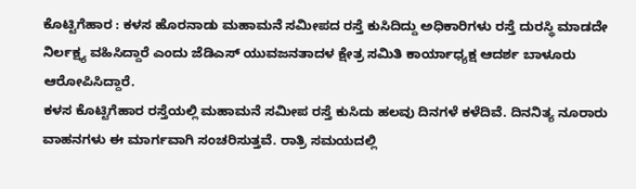ಕೊಟ್ಟಿಗೆಹಾರ : ಕಳಸ ಹೊರನಾಡು ಮಹಾಮನೆ ಸಮೀಪದ ರಸ್ತೆ ಕುಸಿದಿದ್ದು ಅಧಿಕಾರಿಗಳು ರಸ್ತೆ ದುರಸ್ಥಿ ಮಾಡದೇ ನಿರ್ಲಕ್ಷ್ಯ ವಹಿಸಿದ್ದಾರೆ ಎಂದು ಜೆಡಿಎಸ್ ಯುವಜನತಾದಳ ಕ್ಷೇತ್ರ ಸಮಿತಿ ಕಾರ್ಯಾಧ್ಯಕ್ಷ ಆದರ್ಶ ಬಾಳೂರು ಆರೋಪಿಸಿದ್ದಾರೆ.
ಕಳಸ ಕೊಟ್ಟಿಗೆಹಾರ ರಸ್ತೆಯಲ್ಲಿ ಮಹಾಮನೆ ಸಮೀಪ ರಸ್ತೆ ಕುಸಿದು ಹಲವು ದಿನಗಳೆ ಕಳೆದಿವೆ. ದಿನನಿತ್ಯ ನೂರಾರು ವಾಹನಗಳು ಈ ಮಾರ್ಗವಾಗಿ ಸಂಚರಿಸುತ್ತವೆ. ರಾತ್ರಿ ಸಮಯದಲ್ಲಿ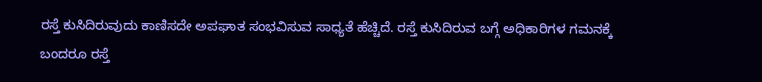ರಸ್ತೆ ಕುಸಿದಿರುವುದು ಕಾಣಿಸದೇ ಅಪಘಾತ ಸಂಭವಿಸುವ ಸಾಧ್ಯತೆ ಹೆಚ್ಚಿದೆ. ರಸ್ತೆ ಕುಸಿದಿರುವ ಬಗ್ಗೆ ಅಧಿಕಾರಿಗಳ ಗಮನಕ್ಕೆ ಬಂದರೂ ರಸ್ತೆ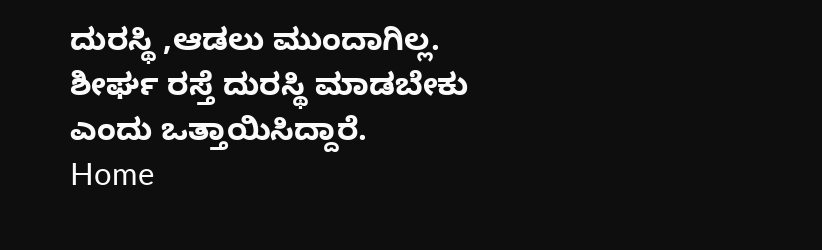ದುರಸ್ಥಿ ,ಆಡಲು ಮುಂದಾಗಿಲ್ಲ. ಶೀರ್ಘ ರಸ್ತೆ ದುರಸ್ಥಿ ಮಾಡಬೇಕು ಎಂದು ಒತ್ತಾಯಿಸಿದ್ದಾರೆ.
Home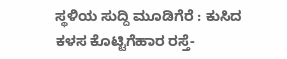ಸ್ಥಳಿಯ ಸುದ್ದಿ ಮೂಡಿಗೆರೆ : ಕುಸಿದ ಕಳಸ ಕೊಟ್ಟಿಗೆಹಾರ ರಸ್ತೆ-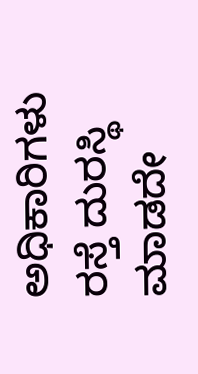ಅಧಿಕಾರಿಗಳು ರಸ್ತೆ ದುರಸ್ಥಿ ಮಾಡದೇ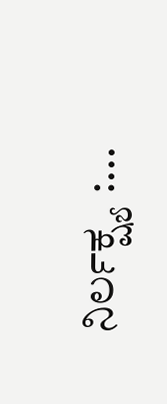ನಿರ್ಲಕ್ಷ್ಯ :...